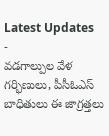Latest Updates
-
వడగాల్పుల వేళ గర్భిణులు, పీసీఓఎస్ బాధితులు ఈ జాగ్రత్తలు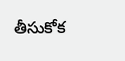తీసుకోక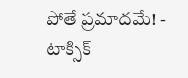పోతే ప్రమాదమే! -
టాక్సిక్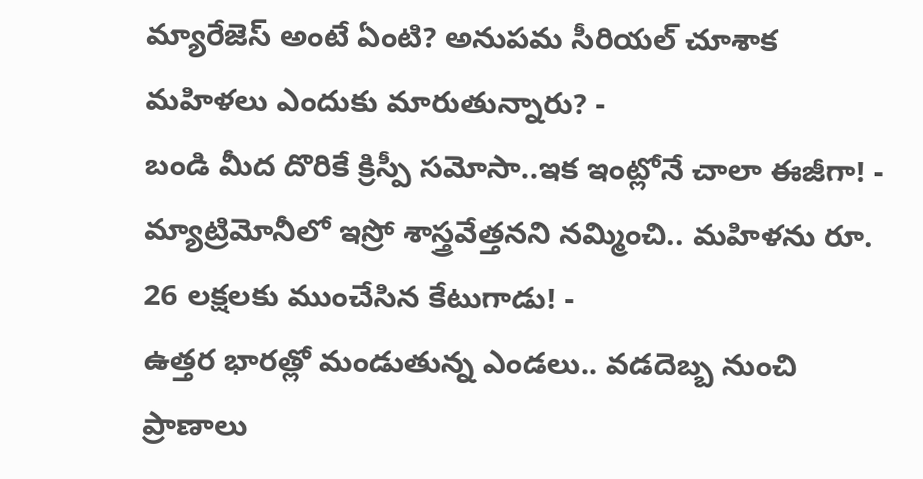మ్యారేజెస్ అంటే ఏంటి? అనుపమ సీరియల్ చూశాక మహిళలు ఎందుకు మారుతున్నారు? -
బండి మీద దొరికే క్రిస్పీ సమోసా..ఇక ఇంట్లోనే చాలా ఈజీగా! -
మ్యాట్రిమోనీలో ఇస్రో శాస్త్రవేత్తనని నమ్మించి.. మహిళను రూ. 26 లక్షలకు ముంచేసిన కేటుగాడు! -
ఉత్తర భారత్లో మండుతున్న ఎండలు.. వడదెబ్బ నుంచి ప్రాణాలు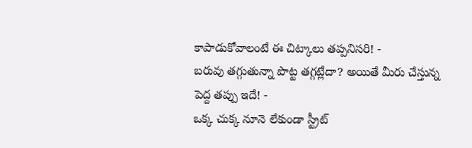కాపాడుకోవాలంటే ఈ చిట్కాలు తప్పనిసరి! -
బరువు తగ్గుతున్నా పొట్ట తగ్గట్లేదా? అయితే మీరు చేస్తున్న పెద్ద తప్పు ఇదే! -
ఒక్క చుక్క నూనె లేకుండా స్ట్రీట్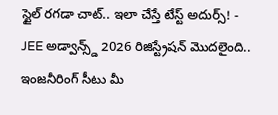స్టైల్ రగడా చాట్.. ఇలా చేస్తే టేస్ట్ అదుర్స్! -
JEE అడ్వాన్స్డ్ 2026 రిజిస్ట్రేషన్ మొదలైంది.. ఇంజనీరింగ్ సీటు మీ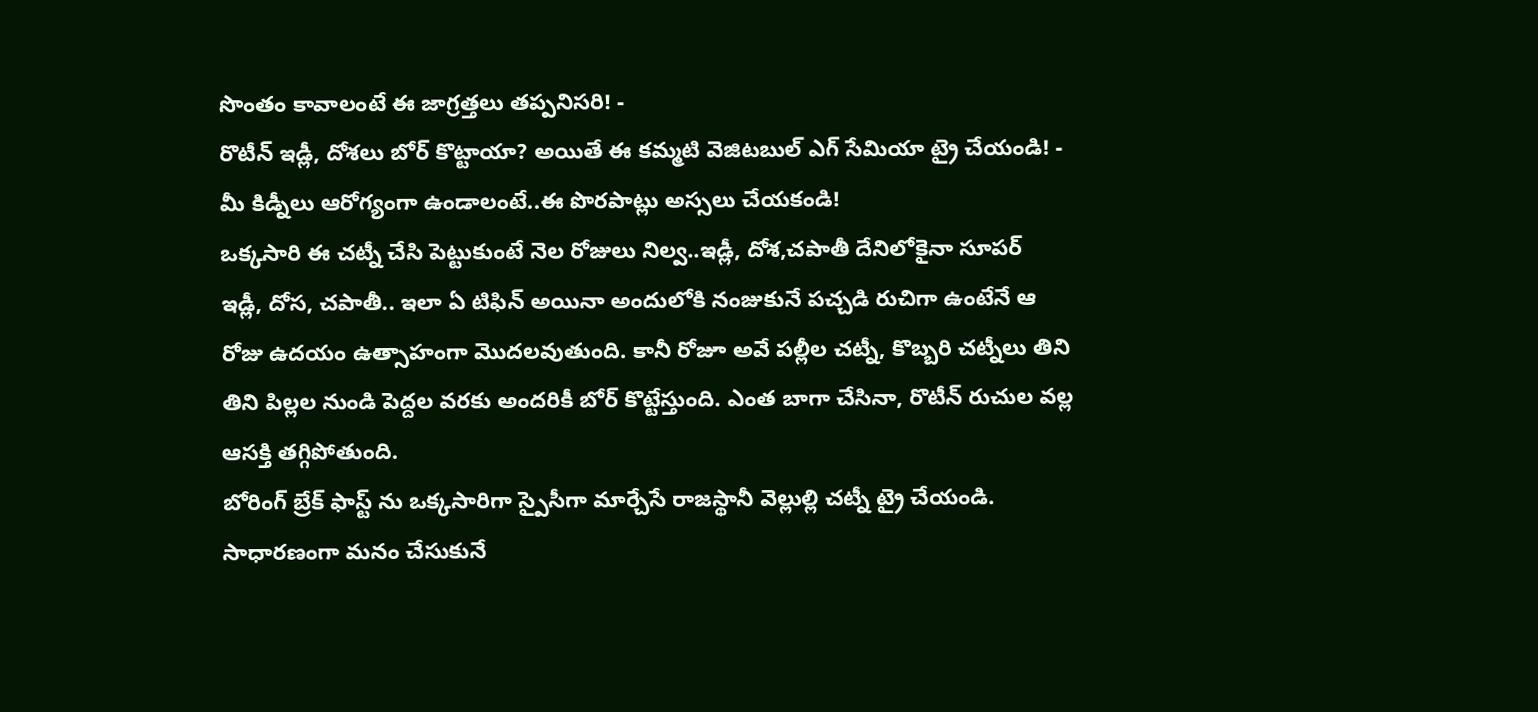సొంతం కావాలంటే ఈ జాగ్రత్తలు తప్పనిసరి! -
రొటీన్ ఇడ్లీ, దోశలు బోర్ కొట్టాయా? అయితే ఈ కమ్మటి వెజిటబుల్ ఎగ్ సేమియా ట్రై చేయండి! -
మీ కిడ్నీలు ఆరోగ్యంగా ఉండాలంటే..ఈ పొరపాట్లు అస్సలు చేయకండి!
ఒక్కసారి ఈ చట్నీ చేసి పెట్టుకుంటే నెల రోజులు నిల్వ..ఇడ్లీ, దోశ,చపాతీ దేనిలోకైనా సూపర్
ఇడ్లీ, దోస, చపాతీ.. ఇలా ఏ టిఫిన్ అయినా అందులోకి నంజుకునే పచ్చడి రుచిగా ఉంటేనే ఆ రోజు ఉదయం ఉత్సాహంగా మొదలవుతుంది. కానీ రోజూ అవే పల్లీల చట్నీ, కొబ్బరి చట్నీలు తిని తిని పిల్లల నుండి పెద్దల వరకు అందరికీ బోర్ కొట్టేస్తుంది. ఎంత బాగా చేసినా, రొటీన్ రుచుల వల్ల ఆసక్తి తగ్గిపోతుంది.
బోరింగ్ బ్రేక్ ఫాస్ట్ ను ఒక్కసారిగా స్పైసీగా మార్చేసే రాజస్థానీ వెల్లుల్లి చట్నీ ట్రై చేయండి. సాధారణంగా మనం చేసుకునే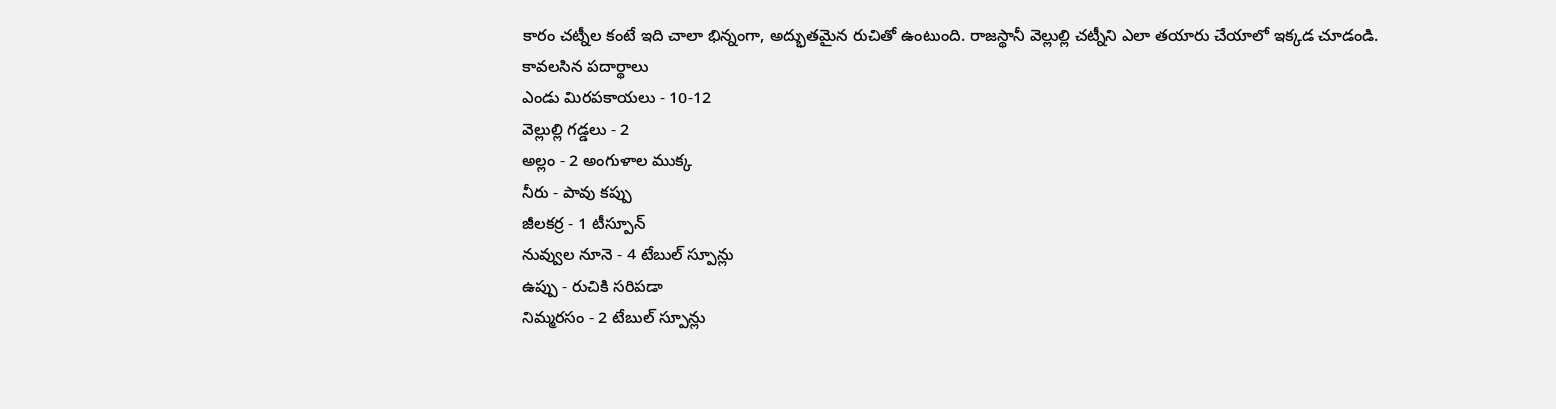కారం చట్నీల కంటే ఇది చాలా భిన్నంగా, అద్భుతమైన రుచితో ఉంటుంది. రాజస్థానీ వెల్లుల్లి చట్నీని ఎలా తయారు చేయాలో ఇక్కడ చూడండి.
కావలసిన పదార్థాలు
ఎండు మిరపకాయలు - 10-12
వెల్లుల్లి గడ్డలు - 2
అల్లం - 2 అంగుళాల ముక్క
నీరు - పావు కప్పు
జీలకర్ర - 1 టీస్పూన్
నువ్వుల నూనె - 4 టేబుల్ స్పూన్లు
ఉప్పు - రుచికి సరిపడా
నిమ్మరసం - 2 టేబుల్ స్పూన్లు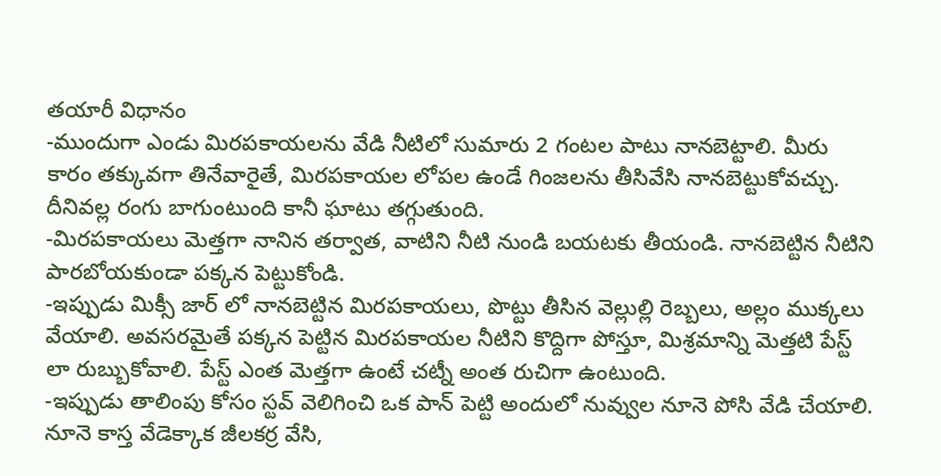తయారీ విధానం
-ముందుగా ఎండు మిరపకాయలను వేడి నీటిలో సుమారు 2 గంటల పాటు నానబెట్టాలి. మీరు కారం తక్కువగా తినేవారైతే, మిరపకాయల లోపల ఉండే గింజలను తీసివేసి నానబెట్టుకోవచ్చు. దీనివల్ల రంగు బాగుంటుంది కానీ ఘాటు తగ్గుతుంది.
-మిరపకాయలు మెత్తగా నానిన తర్వాత, వాటిని నీటి నుండి బయటకు తీయండి. నానబెట్టిన నీటిని పారబోయకుండా పక్కన పెట్టుకోండి.
-ఇప్పుడు మిక్సీ జార్ లో నానబెట్టిన మిరపకాయలు, పొట్టు తీసిన వెల్లుల్లి రెబ్బలు, అల్లం ముక్కలు వేయాలి. అవసరమైతే పక్కన పెట్టిన మిరపకాయల నీటిని కొద్దిగా పోస్తూ, మిశ్రమాన్ని మెత్తటి పేస్ట్ లా రుబ్బుకోవాలి. పేస్ట్ ఎంత మెత్తగా ఉంటే చట్నీ అంత రుచిగా ఉంటుంది.
-ఇప్పుడు తాలింపు కోసం స్టవ్ వెలిగించి ఒక పాన్ పెట్టి అందులో నువ్వుల నూనె పోసి వేడి చేయాలి. నూనె కాస్త వేడెక్కాక జీలకర్ర వేసి,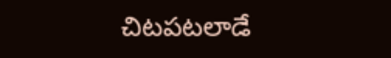చిటపటలాడే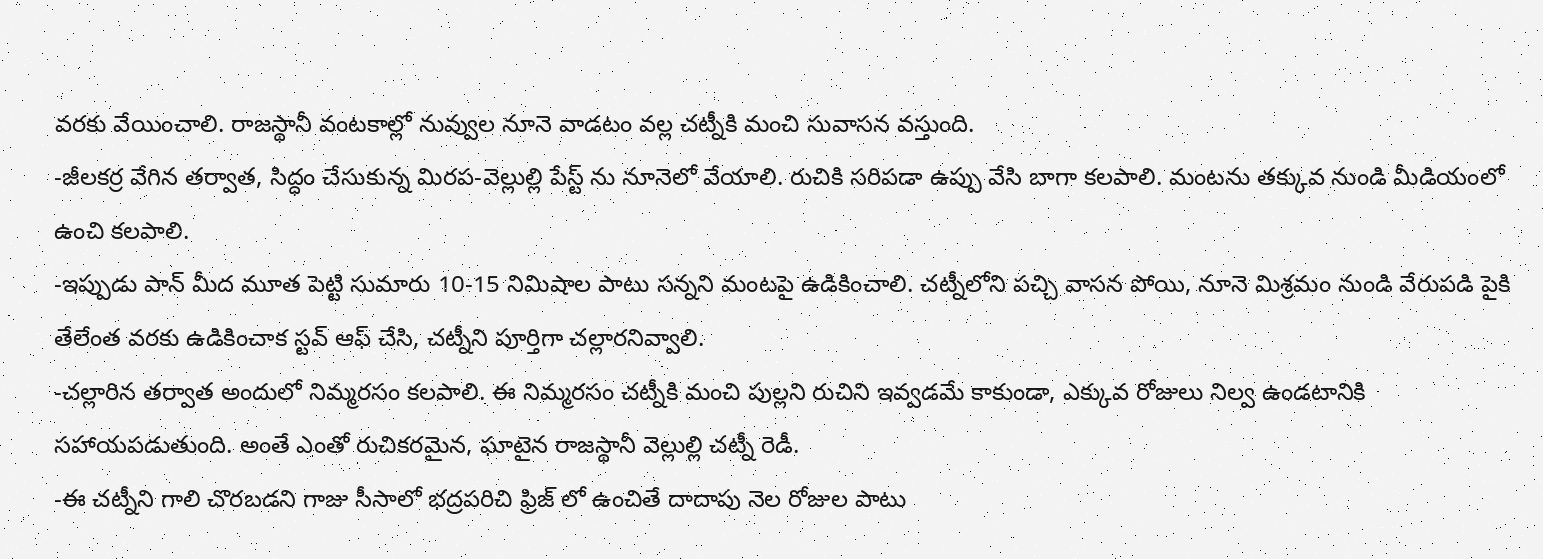వరకు వేయించాలి. రాజస్థానీ వంటకాల్లో నువ్వుల నూనె వాడటం వల్ల చట్నీకి మంచి సువాసన వస్తుంది.
-జీలకర్ర వేగిన తర్వాత, సిద్ధం చేసుకున్న మిరప-వెల్లుల్లి పేస్ట్ ను నూనెలో వేయాలి. రుచికి సరిపడా ఉప్పు వేసి బాగా కలపాలి. మంటను తక్కువ నుండి మీడియంలో ఉంచి కలపాలి.
-ఇప్పుడు పాన్ మీద మూత పెట్టి సుమారు 10-15 నిమిషాల పాటు సన్నని మంటపై ఉడికించాలి. చట్నీలోని పచ్చి వాసన పోయి, నూనె మిశ్రమం నుండి వేరుపడి పైకి తేలేంత వరకు ఉడికించాక స్టవ్ ఆఫ్ చేసి, చట్నీని పూర్తిగా చల్లారనివ్వాలి.
-చల్లారిన తర్వాత అందులో నిమ్మరసం కలపాలి. ఈ నిమ్మరసం చట్నీకి మంచి పుల్లని రుచిని ఇవ్వడమే కాకుండా, ఎక్కువ రోజులు నిల్వ ఉండటానికి సహాయపడుతుంది. అంతే ఎంతో రుచికరమైన, ఘాటైన రాజస్థానీ వెల్లుల్లి చట్నీ రెడీ.
-ఈ చట్నీని గాలి చొరబడని గాజు సీసాలో భద్రపరిచి ఫ్రిజ్ లో ఉంచితే దాదాపు నెల రోజుల పాటు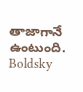తాజాగానే ఉంటుంది.
Boldsky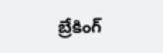బ్రేకింగ్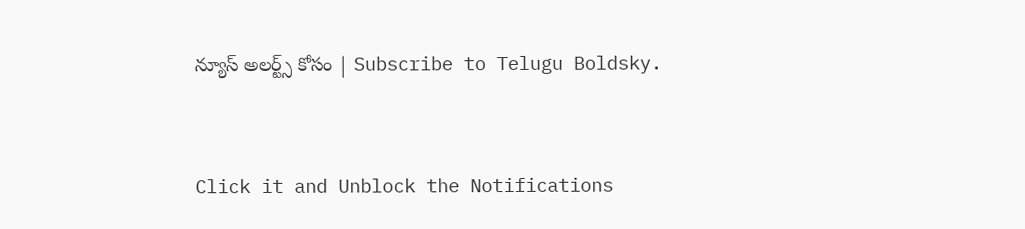న్యూస్ అలర్ట్స్ కోసం | Subscribe to Telugu Boldsky.



Click it and Unblock the Notifications